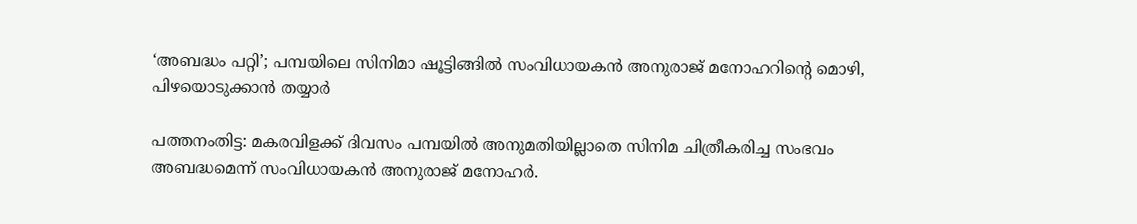‘അബദ്ധം പറ്റി’; പമ്പയിലെ സിനിമാ ഷൂട്ടിങ്ങില്‍ സംവിധായകന്‍ അനുരാജ് മനോഹറിന്റെ മൊഴി, പിഴയൊടുക്കാന്‍ തയ്യാര്‍

പത്തനംതിട്ട: മകരവിളക്ക് ദിവസം പമ്പയില്‍ അനുമതിയില്ലാതെ സിനിമ ചിത്രീകരിച്ച സംഭവം അബദ്ധമെന്ന് സംവിധായകന്‍ അനുരാജ് മനോഹര്‍.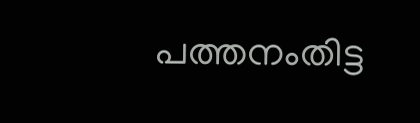പത്തനംതിട്ട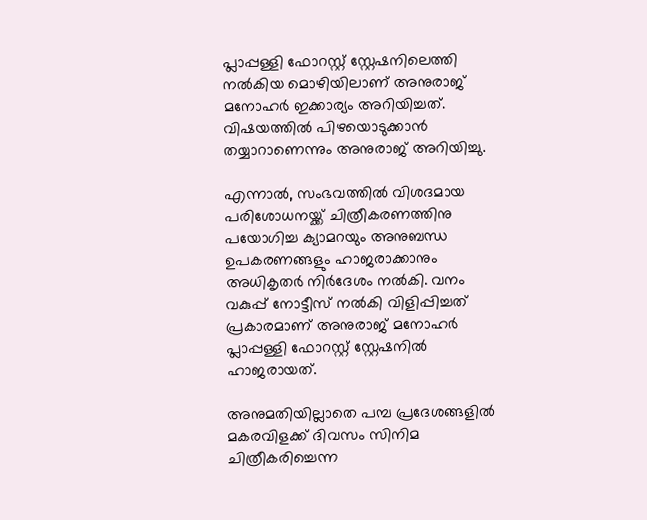പ്ലാപ്പള്ളി ഫോറസ്റ്റ് സ്റ്റേഷനിലെത്തി നല്‍കിയ മൊഴിയിലാണ് അനുരാജ് മനോഹര്‍ ഇക്കാര്യം അറിയിച്ചത്. വിഷയത്തില്‍ പിഴയൊടുക്കാന്‍ തയ്യാറാണെന്നും അനുരാജ് അറിയിച്ചു.

എന്നാല്‍, സംഭവത്തില്‍ വിശദമായ പരിശോധനയ്ക്ക് ചിത്രീകരണത്തിനു പയോഗിച്ച ക്യാമറയും അനുബന്ധ ഉപകരണങ്ങളും ഹാജരാക്കാനും അധികൃതര്‍ നിര്‍ദേശം നല്‍കി. വനം വകുപ്പ് നോട്ടീസ് നല്‍കി വിളിപ്പിച്ചത് പ്രകാരമാണ് അനുരാജ് മനോഹര്‍ പ്ലാപ്പള്ളി ഫോറസ്റ്റ് സ്റ്റേഷനില്‍ ഹാജരായത്.

അനുമതിയില്ലാതെ പമ്പ പ്രദേശങ്ങളില്‍ മകരവിളക്ക് ദിവസം സിനിമ ചിത്രീകരിച്ചെന്ന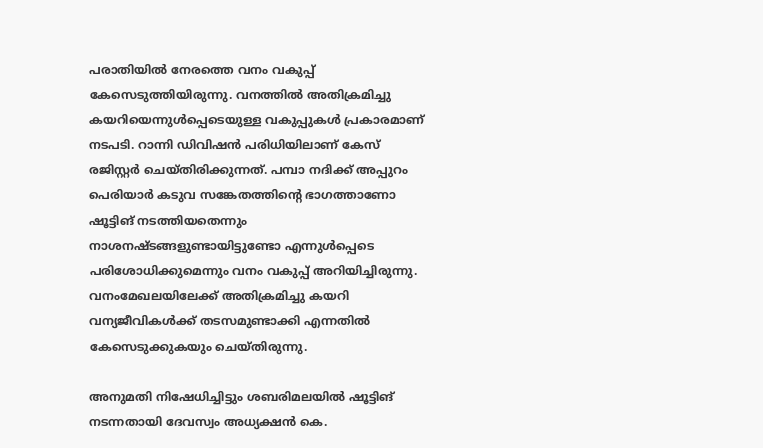പരാതിയില്‍ നേരത്തെ വനം വകുപ്പ് കേസെടുത്തിയിരുന്നു. വനത്തില്‍ അതിക്രമിച്ചു കയറിയെന്നുള്‍പ്പെടെയുള്ള വകുപ്പുകള്‍ പ്രകാരമാണ് നടപടി. റാന്നി ഡിവിഷന്‍ പരിധിയിലാണ് കേസ് രജിസ്റ്റര്‍ ചെയ്തിരിക്കുന്നത്. പമ്പാ നദിക്ക് അപ്പുറം പെരിയാര്‍ കടുവ സങ്കേതത്തിന്റെ ഭാഗത്താണോ ഷൂട്ടിങ് നടത്തിയതെന്നും നാശനഷ്ടങ്ങളുണ്ടായിട്ടുണ്ടോ എന്നുള്‍പ്പെടെ പരിശോധിക്കുമെന്നും വനം വകുപ്പ് അറിയിച്ചിരുന്നു. വനംമേഖലയിലേക്ക് അതിക്രമിച്ചു കയറി വന്യജീവികള്‍ക്ക് തടസമുണ്ടാക്കി എന്നതില്‍ കേസെടുക്കുകയും ചെയ്തിരുന്നു.

അനുമതി നിഷേധിച്ചിട്ടും ശബരിമലയില്‍ ഷൂട്ടിങ് നടന്നതായി ദേവസ്വം അധ്യക്ഷന്‍ കെ.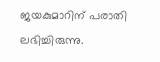ജയകുമാറിന് പരാതി ലഭിച്ചിരുന്നു.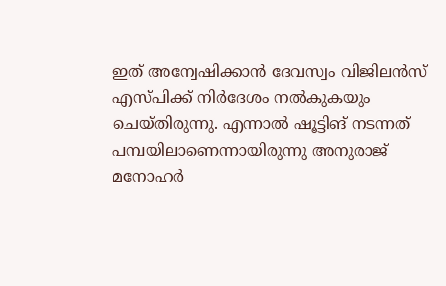ഇത് അന്വേഷിക്കാന്‍ ദേവസ്വം വിജിലന്‍സ് എസ്പിക്ക് നിര്‍ദേശം നല്‍കുകയും ചെയ്തിരുന്നു. എന്നാല്‍ ഷൂട്ടിങ് നടന്നത് പമ്പയിലാണെന്നായിരുന്നു അനുരാജ് മനോഹര്‍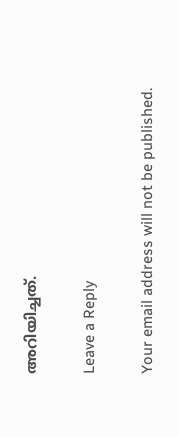അറിയിച്ചത്.

Leave a Reply

Your email address will not be published.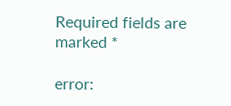Required fields are marked *

error: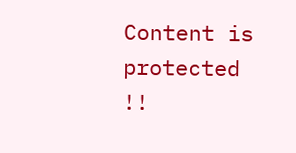Content is protected !!